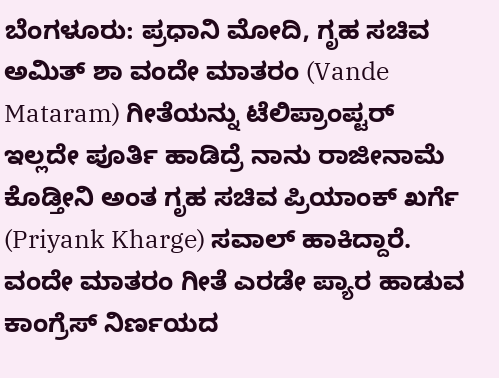ಬೆಂಗಳೂರು: ಪ್ರಧಾನಿ ಮೋದಿ, ಗೃಹ ಸಚಿವ ಅಮಿತ್ ಶಾ ವಂದೇ ಮಾತರಂ (Vande Mataram) ಗೀತೆಯನ್ನು ಟೆಲಿಪ್ರಾಂಪ್ಟರ್ ಇಲ್ಲದೇ ಪೂರ್ತಿ ಹಾಡಿದ್ರೆ ನಾನು ರಾಜೀನಾಮೆ ಕೊಡ್ತೀನಿ ಅಂತ ಗೃಹ ಸಚಿವ ಪ್ರಿಯಾಂಕ್ ಖರ್ಗೆ (Priyank Kharge) ಸವಾಲ್ ಹಾಕಿದ್ದಾರೆ.
ವಂದೇ ಮಾತರಂ ಗೀತೆ ಎರಡೇ ಪ್ಯಾರ ಹಾಡುವ ಕಾಂಗ್ರೆಸ್ ನಿರ್ಣಯದ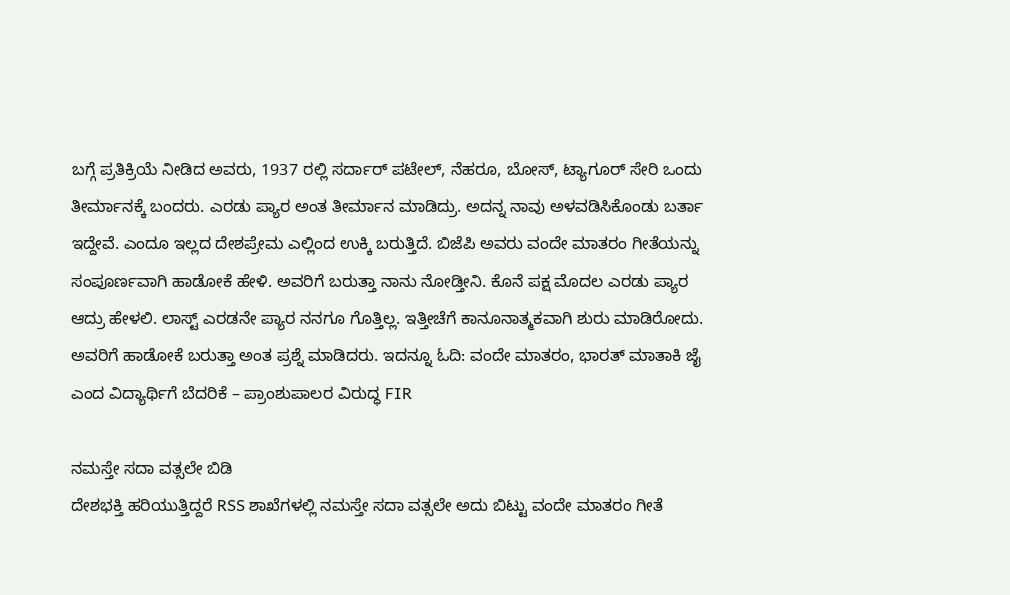ಬಗ್ಗೆ ಪ್ರತಿಕ್ರಿಯೆ ನೀಡಿದ ಅವರು, 1937 ರಲ್ಲಿ ಸರ್ದಾರ್ ಪಟೇಲ್, ನೆಹರೂ, ಬೋಸ್, ಟ್ಯಾಗೂರ್ ಸೇರಿ ಒಂದು ತೀರ್ಮಾನಕ್ಕೆ ಬಂದರು. ಎರಡು ಪ್ಯಾರ ಅಂತ ತೀರ್ಮಾನ ಮಾಡಿದ್ರು. ಅದನ್ನ ನಾವು ಅಳವಡಿಸಿಕೊಂಡು ಬರ್ತಾ ಇದ್ದೇವೆ. ಎಂದೂ ಇಲ್ಲದ ದೇಶಪ್ರೇಮ ಎಲ್ಲಿಂದ ಉಕ್ಕಿ ಬರುತ್ತಿದೆ. ಬಿಜೆಪಿ ಅವರು ವಂದೇ ಮಾತರಂ ಗೀತೆಯನ್ನು ಸಂಪೂರ್ಣವಾಗಿ ಹಾಡೋಕೆ ಹೇಳಿ. ಅವರಿಗೆ ಬರುತ್ತಾ ನಾನು ನೋಡ್ತೀನಿ. ಕೊನೆ ಪಕ್ಷ ಮೊದಲ ಎರಡು ಪ್ಯಾರ ಆದ್ರು ಹೇಳಲಿ. ಲಾಸ್ಟ್ ಎರಡನೇ ಪ್ಯಾರ ನನಗೂ ಗೊತ್ತಿಲ್ಲ. ಇತ್ತೀಚೆಗೆ ಕಾನೂನಾತ್ಮಕವಾಗಿ ಶುರು ಮಾಡಿರೋದು. ಅವರಿಗೆ ಹಾಡೋಕೆ ಬರುತ್ತಾ ಅಂತ ಪ್ರಶ್ನೆ ಮಾಡಿದರು. ಇದನ್ನೂ ಓದಿ: ವಂದೇ ಮಾತರಂ, ಭಾರತ್ ಮಾತಾಕಿ ಜೈ ಎಂದ ವಿದ್ಯಾರ್ಥಿಗೆ ಬೆದರಿಕೆ – ಪ್ರಾಂಶುಪಾಲರ ವಿರುದ್ಧ FIR

ನಮಸ್ತೇ ಸದಾ ವತ್ಸಲೇ ಬಿಡಿ
ದೇಶಭಕ್ತಿ ಹರಿಯುತ್ತಿದ್ದರೆ RSS ಶಾಖೆಗಳಲ್ಲಿ ನಮಸ್ತೇ ಸದಾ ವತ್ಸಲೇ ಅದು ಬಿಟ್ಟು ವಂದೇ ಮಾತರಂ ಗೀತೆ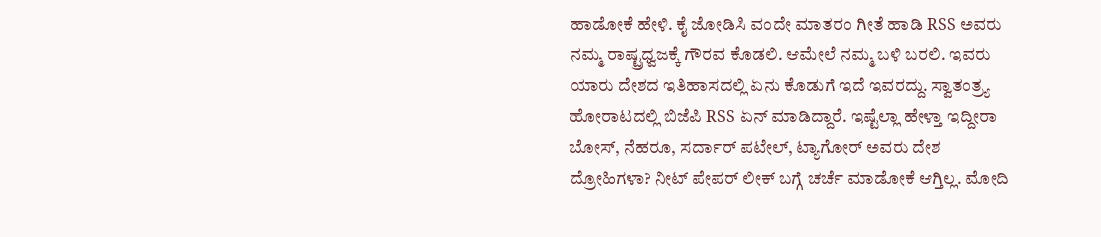ಹಾಡೋಕೆ ಹೇಳಿ. ಕೈ ಜೋಡಿಸಿ ವಂದೇ ಮಾತರಂ ಗೀತೆ ಹಾಡಿ RSS ಅವರು ನಮ್ಮ ರಾಷ್ಟ್ರಧ್ವಜಕ್ಕೆ ಗೌರವ ಕೊಡಲಿ. ಆಮೇಲೆ ನಮ್ಮ ಬಳಿ ಬರಲಿ. ಇವರು ಯಾರು ದೇಶದ ಇತಿಹಾಸದಲ್ಲಿ ಏನು ಕೊಡುಗೆ ಇದೆ ಇವರದ್ದು. ಸ್ವಾತಂತ್ರ್ಯ ಹೋರಾಟದಲ್ಲಿ ಬಿಜೆಪಿ RSS ಏನ್ ಮಾಡಿದ್ದಾರೆ. ಇಷ್ಟೆಲ್ಲಾ ಹೇಳ್ತಾ ಇದ್ದೀರಾ ಬೋಸ್, ನೆಹರೂ, ಸರ್ದಾರ್ ಪಟೇಲ್, ಟ್ಯಾಗೋರ್ ಅವರು ದೇಶ ದ್ರೋಹಿಗಳಾ? ನೀಟ್ ಪೇಪರ್ ಲೀಕ್ ಬಗ್ಗೆ ಚರ್ಚೆ ಮಾಡೋಕೆ ಆಗ್ತಿಲ್ಲ. ಮೋದಿ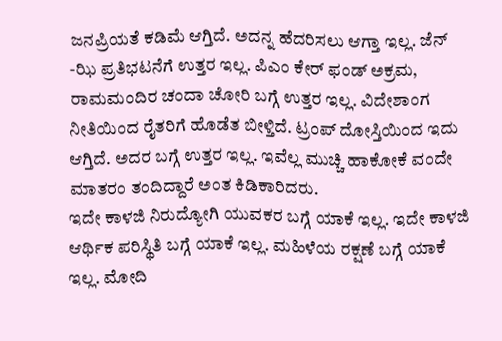ಜನಪ್ರಿಯತೆ ಕಡಿಮೆ ಆಗ್ತಿದೆ. ಅದನ್ನ ಹೆದರಿಸಲು ಆಗ್ತಾ ಇಲ್ಲ. ಜೆನ್ -ಝಿ ಪ್ರತಿಭಟನೆಗೆ ಉತ್ತರ ಇಲ್ಲ. ಪಿಎಂ ಕೇರ್ ಫಂಡ್ ಅಕ್ರಮ, ರಾಮಮಂದಿರ ಚಂದಾ ಚೋರಿ ಬಗ್ಗೆ ಉತ್ತರ ಇಲ್ಲ. ವಿದೇಶಾಂಗ ನೀತಿಯಿಂದ ರೈತರಿಗೆ ಹೊಡೆತ ಬೀಳ್ತಿದೆ. ಟ್ರಂಪ್ ದೋಸ್ತಿಯಿಂದ ಇದು ಆಗ್ತಿದೆ. ಅದರ ಬಗ್ಗೆ ಉತ್ತರ ಇಲ್ಲ. ಇವೆಲ್ಲ ಮುಚ್ಚಿ ಹಾಕೋಕೆ ವಂದೇ ಮಾತರಂ ತಂದಿದ್ದಾರೆ ಅಂತ ಕಿಡಿಕಾರಿದರು.
ಇದೇ ಕಾಳಜಿ ನಿರುದ್ಯೋಗಿ ಯುವಕರ ಬಗ್ಗೆ ಯಾಕೆ ಇಲ್ಲ. ಇದೇ ಕಾಳಜಿ ಆರ್ಥಿಕ ಪರಿಸ್ಥಿತಿ ಬಗ್ಗೆ ಯಾಕೆ ಇಲ್ಲ. ಮಹಿಳೆಯ ರಕ್ಷಣೆ ಬಗ್ಗೆ ಯಾಕೆ ಇಲ್ಲ. ಮೋದಿ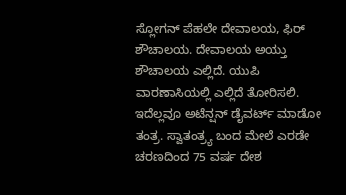ಸ್ಲೋಗನ್ ಪೆಹಲೇ ದೇವಾಲಯ, ಫಿರ್ ಶೌಚಾಲಯ. ದೇವಾಲಯ ಅಯ್ತು ಶೌಚಾಲಯ ಎಲ್ಲಿದೆ. ಯುಪಿ ವಾರಣಾಸಿಯಲ್ಲಿ ಎಲ್ಲಿದೆ ತೋರಿಸಲಿ. ಇದೆಲ್ಲವೂ ಅಟೆನ್ಷನ್ ಡೈವರ್ಟ್ ಮಾಡೋ ತಂತ್ರ. ಸ್ವಾತಂತ್ರ್ಯ ಬಂದ ಮೇಲೆ ಎರಡೇ ಚರಣದಿಂದ 75 ವರ್ಷ ದೇಶ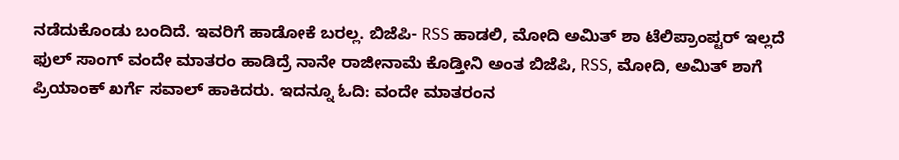ನಡೆದುಕೊಂಡು ಬಂದಿದೆ. ಇವರಿಗೆ ಹಾಡೋಕೆ ಬರಲ್ಲ. ಬಿಜೆಪಿ- RSS ಹಾಡಲಿ, ಮೋದಿ ಅಮಿತ್ ಶಾ ಟೆಲಿಪ್ರಾಂಪ್ಟರ್ ಇಲ್ಲದೆ ಫುಲ್ ಸಾಂಗ್ ವಂದೇ ಮಾತರಂ ಹಾಡಿದ್ರೆ ನಾನೇ ರಾಜೀನಾಮೆ ಕೊಡ್ತೀನಿ ಅಂತ ಬಿಜೆಪಿ, RSS, ಮೋದಿ, ಅಮಿತ್ ಶಾಗೆ ಪ್ರಿಯಾಂಕ್ ಖರ್ಗೆ ಸವಾಲ್ ಹಾಕಿದರು. ಇದನ್ನೂ ಓದಿ: ವಂದೇ ಮಾತರಂನ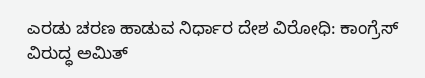ಎರಡು ಚರಣ ಹಾಡುವ ನಿರ್ಧಾರ ದೇಶ ವಿರೋಧಿ: ಕಾಂಗ್ರೆಸ್ ವಿರುದ್ಧ ಅಮಿತ್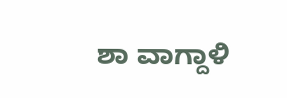ಶಾ ವಾಗ್ದಾಳಿ